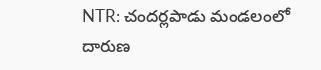NTR: చందర్లపాడు మండలంలో దారుణ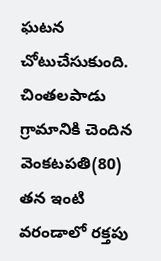ఘటన చోటుచేసుకుంది. చింతలపాడు గ్రామానికి చెందిన వెంకటపతి(80) తన ఇంటి వరండాలో రక్తపు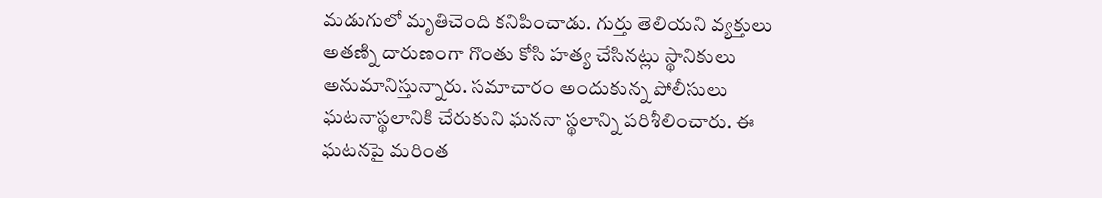మడుగులో మృతిచెంది కనిపించాడు. గుర్తు తెలియని వ్యక్తులు అతణ్ని దారుణంగా గొంతు కోసి హత్య చేసినట్లు స్థానికులు అనుమానిస్తున్నారు. సమాచారం అందుకున్న పోలీసులు ఘటనాస్థలానికి చేరుకుని ఘననా స్థలాన్ని పరిశీలించారు. ఈ ఘటనపై మరింత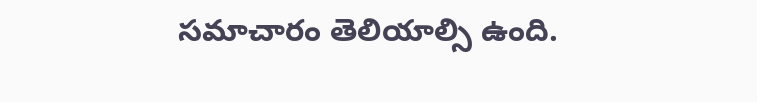సమాచారం తెలియాల్సి ఉంది.